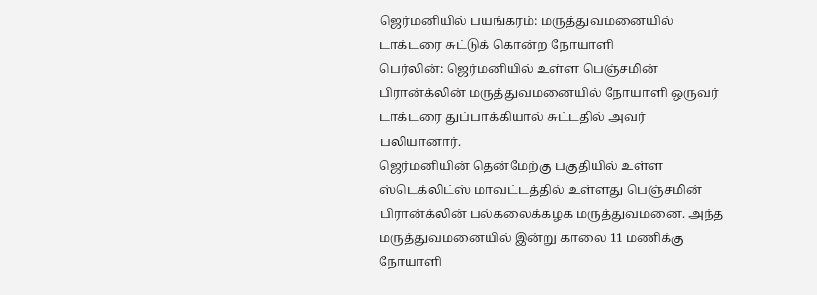ஜெர்மனியில் பயங்கரம்: மருத்துவமனையில் டாக்டரை சுட்டுக் கொன்ற நோயாளி
பெர்லின்: ஜெர்மனியில் உள்ள பெஞ்சமின் பிரான்க்லின் மருத்துவமனையில் நோயாளி ஒருவர் டாக்டரை துப்பாக்கியால் சுட்டதில் அவர் பலியானார்.
ஜெர்மனியின் தென்மேற்கு பகுதியில் உள்ள ஸ்டெக்லிட்ஸ் மாவட்டத்தில் உள்ளது பெஞ்சமின் பிரான்க்லின் பல்கலைக்கழக மருத்துவமனை. அந்த மருத்துவமனையில் இன்று காலை 11 மணிக்கு நோயாளி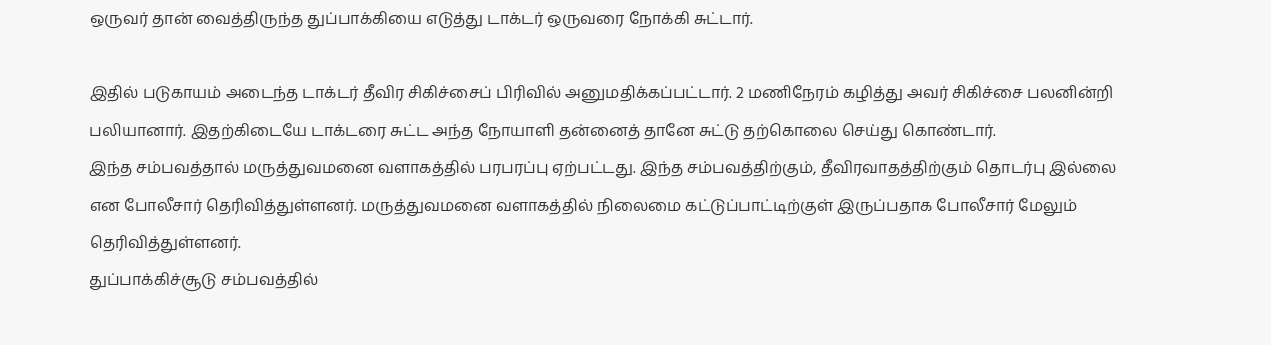ஒருவர் தான் வைத்திருந்த துப்பாக்கியை எடுத்து டாக்டர் ஒருவரை நோக்கி சுட்டார்.

இதில் படுகாயம் அடைந்த டாக்டர் தீவிர சிகிச்சைப் பிரிவில் அனுமதிக்கப்பட்டார். 2 மணிநேரம் கழித்து அவர் சிகிச்சை பலனின்றி பலியானார். இதற்கிடையே டாக்டரை சுட்ட அந்த நோயாளி தன்னைத் தானே சுட்டு தற்கொலை செய்து கொண்டார்.
இந்த சம்பவத்தால் மருத்துவமனை வளாகத்தில் பரபரப்பு ஏற்பட்டது. இந்த சம்பவத்திற்கும், தீவிரவாதத்திற்கும் தொடர்பு இல்லை என போலீசார் தெரிவித்துள்ளனர். மருத்துவமனை வளாகத்தில் நிலைமை கட்டுப்பாட்டிற்குள் இருப்பதாக போலீசார் மேலும் தெரிவித்துள்ளனர்.
துப்பாக்கிச்சூடு சம்பவத்தில்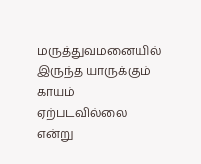மருத்துவமனையில் இருந்த யாருக்கும் காயம் ஏற்படவில்லை என்று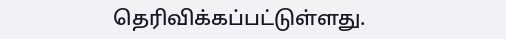தெரிவிக்கப்பட்டுள்ளது.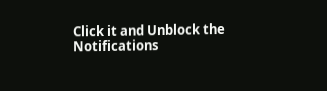Click it and Unblock the Notifications